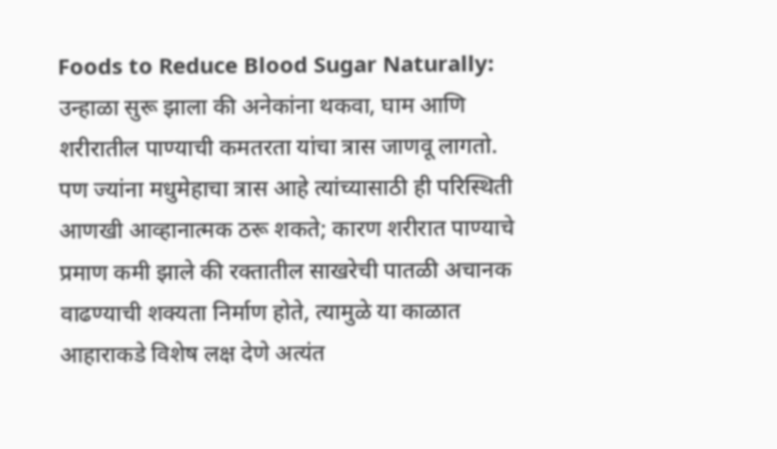Foods to Reduce Blood Sugar Naturally: उन्हाळा सुरू झाला की अनेकांना थकवा, घाम आणि शरीरातील पाण्याची कमतरता यांचा त्रास जाणवू लागतो. पण ज्यांना मधुमेहाचा त्रास आहे त्यांच्यासाठी ही परिस्थिती आणखी आव्हानात्मक ठरू शकते; कारण शरीरात पाण्याचे प्रमाण कमी झाले की रक्तातील साखरेची पातळी अचानक वाढण्याची शक्यता निर्माण होते, त्यामुळे या काळात आहाराकडे विशेष लक्ष देणे अत्यंत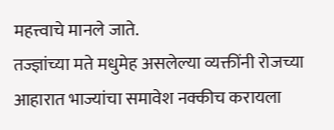महत्त्वाचे मानले जाते.
तज्ज्ञांच्या मते मधुमेह असलेल्या व्यक्तींनी रोजच्या आहारात भाज्यांचा समावेश नक्कीच करायला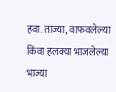हवा. ताज्या, वाफवलेल्या किंवा हलक्या भाजलेल्या भाज्या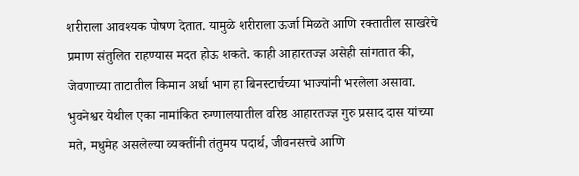शरीराला आवश्यक पोषण देतात. यामुळे शरीराला ऊर्जा मिळते आणि रक्तातील साखरेचे प्रमाण संतुलित राहण्यास मदत होऊ शकते. काही आहारतज्ज्ञ असेही सांगतात की, जेवणाच्या ताटातील किमान अर्धा भाग हा बिनस्टार्चच्या भाज्यांनी भरलेला असावा.
भुवनेश्वर येथील एका नामांकित रुग्णालयातील वरिष्ठ आहारतज्ज्ञ गुरु प्रसाद दास यांच्या मते, मधुमेह असलेल्या व्यक्तींनी तंतुमय पदार्थ, जीवनसत्त्वे आणि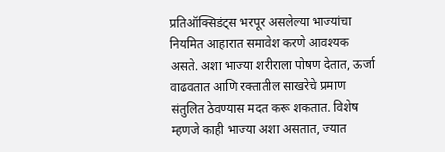प्रतिऑक्सिडंट्स भरपूर असलेल्या भाज्यांचा नियमित आहारात समावेश करणे आवश्यक असते. अशा भाज्या शरीराला पोषण देतात, ऊर्जा वाढवतात आणि रक्तातील साखरेचे प्रमाण संतुलित ठेवण्यास मदत करू शकतात. विशेष म्हणजे काही भाज्या अशा असतात, ज्यात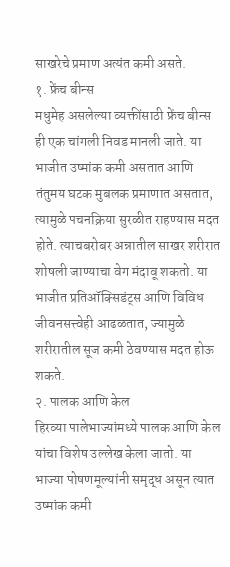साखरेचे प्रमाण अत्यंत कमी असते.
१. फ्रेंच बीन्स
मधुमेह असलेल्या व्यक्तींसाठी फ्रेंच बीन्स ही एक चांगली निवड मानली जाते. या भाजीत उष्मांक कमी असतात आणि तंतुमय घटक मुबलक प्रमाणात असतात, त्यामुळे पचनक्रिया सुरळीत राहण्यास मदत होते. त्याचबरोबर अन्नातील साखर शरीरात शोषली जाण्याचा वेग मंदावू शकतो. या भाजीत प्रतिऑक्सिडंट्स आणि विविध जीवनसत्त्वेही आढळतात, ज्यामुळे शरीरातील सूज कमी ठेवण्यास मदत होऊ शकते.
२. पालक आणि केल
हिरव्या पालेभाज्यांमध्ये पालक आणि केल यांचा विशेष उल्लेख केला जातो. या भाज्या पोषणमूल्यांनी समृद्ध असून त्यात उष्मांक कमी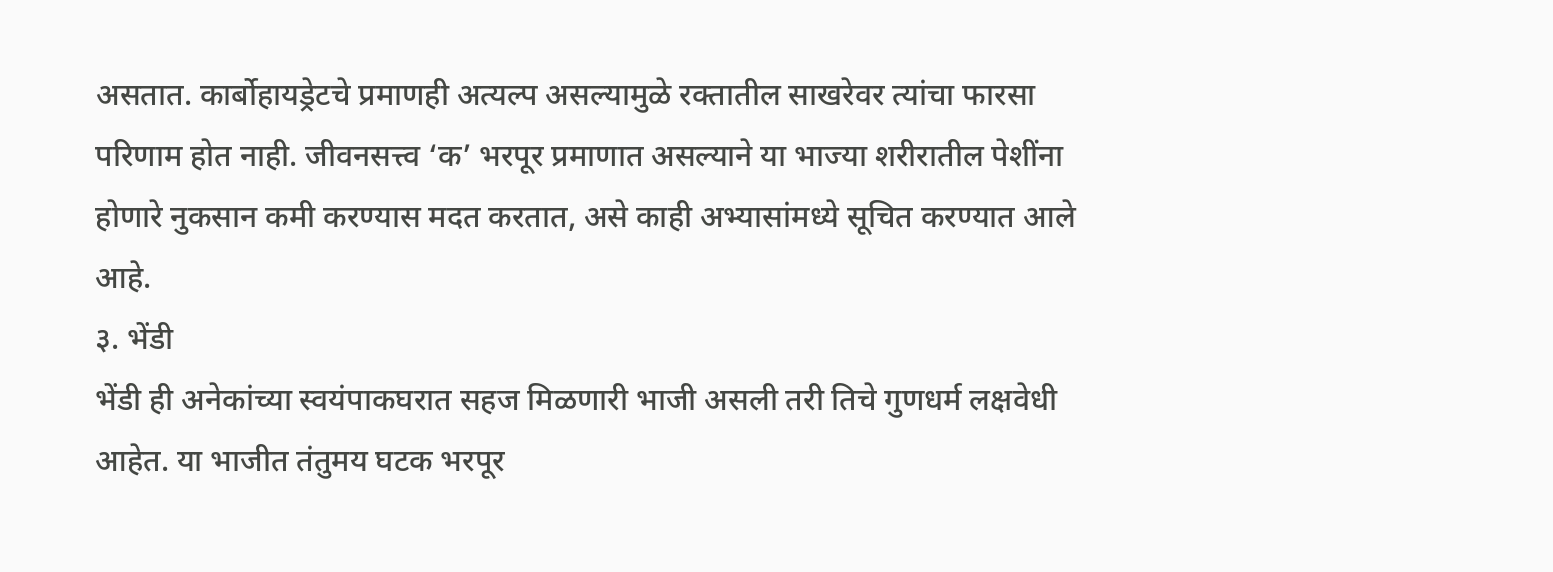असतात. कार्बोहायड्रेटचे प्रमाणही अत्यल्प असल्यामुळे रक्तातील साखरेवर त्यांचा फारसा परिणाम होत नाही. जीवनसत्त्व ‘क’ भरपूर प्रमाणात असल्याने या भाज्या शरीरातील पेशींना होणारे नुकसान कमी करण्यास मदत करतात, असे काही अभ्यासांमध्ये सूचित करण्यात आले आहे.
३. भेंडी
भेंडी ही अनेकांच्या स्वयंपाकघरात सहज मिळणारी भाजी असली तरी तिचे गुणधर्म लक्षवेधी आहेत. या भाजीत तंतुमय घटक भरपूर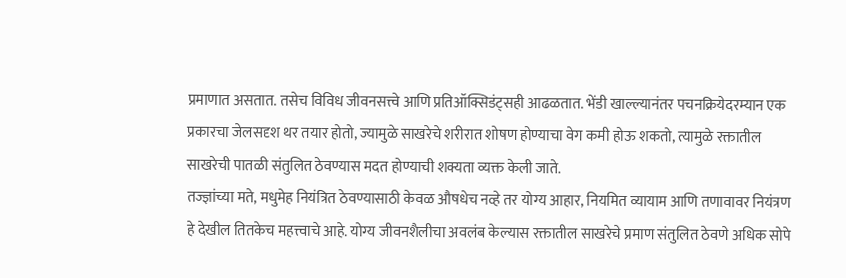प्रमाणात असतात. तसेच विविध जीवनसत्त्वे आणि प्रतिऑक्सिडंट्सही आढळतात. भेंडी खाल्ल्यानंतर पचनक्रियेदरम्यान एक प्रकारचा जेलसदृश थर तयार होतो, ज्यामुळे साखरेचे शरीरात शोषण होण्याचा वेग कमी होऊ शकतो, त्यामुळे रक्तातील साखरेची पातळी संतुलित ठेवण्यास मदत होण्याची शक्यता व्यक्त केली जाते.
तज्ज्ञांच्या मते, मधुमेह नियंत्रित ठेवण्यासाठी केवळ औषधेच नव्हे तर योग्य आहार, नियमित व्यायाम आणि तणावावर नियंत्रण हे देखील तितकेच महत्त्वाचे आहे. योग्य जीवनशैलीचा अवलंब केल्यास रक्तातील साखरेचे प्रमाण संतुलित ठेवणे अधिक सोपे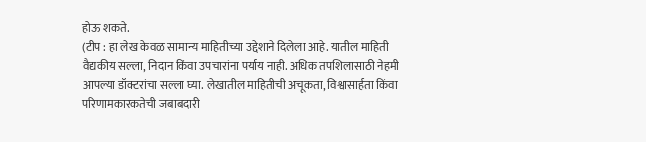होऊ शकते.
(टीप : हा लेख केवळ सामान्य माहितीच्या उद्देशाने दिलेला आहे. यातील माहिती वैद्यकीय सल्ला, निदान किंवा उपचारांना पर्याय नाही. अधिक तपशिलासाठी नेहमी आपल्या डॉक्टरांचा सल्ला घ्या. लेखातील माहितीची अचूकता, विश्वासार्हता किंवा परिणामकारकतेची जबाबदारी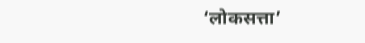‘लोकसत्ता’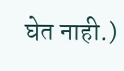घेत नाही.)